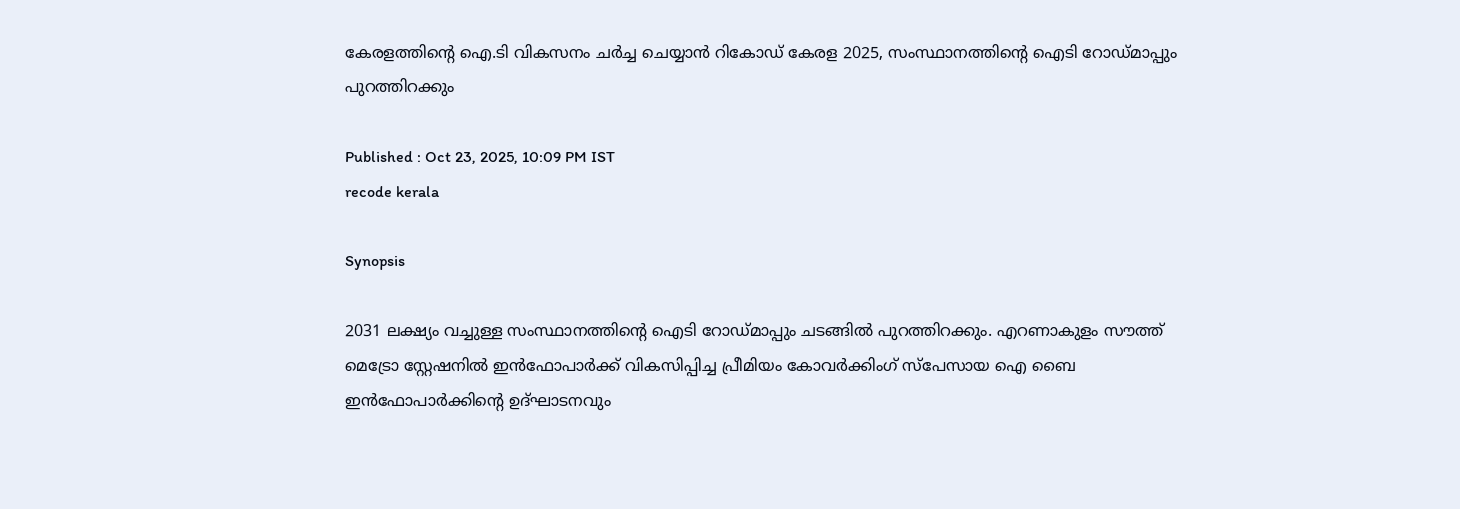കേരളത്തിന്റെ ഐ.ടി വികസനം ചർച്ച ചെയ്യാൻ റികോഡ് കേരള 2025, സംസ്ഥാനത്തിന്‍റെ ഐടി റോഡ്‍മാപ്പും പുറത്തിറക്കും

Published : Oct 23, 2025, 10:09 PM IST
recode kerala

Synopsis

2031 ലക്ഷ്യം വച്ചുള്ള സംസ്ഥാനത്തിന്റെ ഐടി റോഡ്‍മാപ്പും ചടങ്ങിൽ പുറത്തിറക്കും. എറണാകുളം സൗത്ത് മെട്രോ സ്റ്റേഷനില്‍ ഇന്‍ഫോപാര്‍ക്ക് വികസിപ്പിച്ച പ്രീമിയം കോവര്‍ക്കിംഗ് സ്‌പേസായ ഐ ബൈ ഇന്‍ഫോപാര്‍ക്കിന്‍റെ ഉദ്ഘാടനവും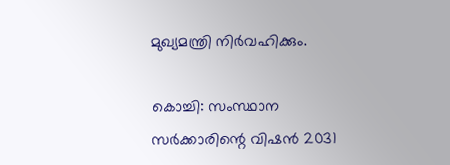മുഖ്യമന്ത്രി നിർവഹിക്കും.

കൊച്ചി: സംസ്ഥാന സർക്കാരിന്റെ വിഷന്‍ 2031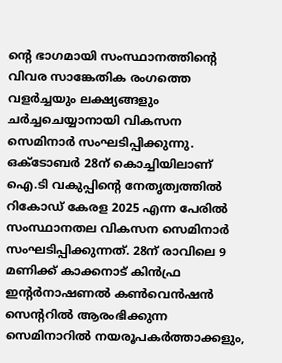ന്റെ ഭാഗമായി സംസ്ഥാനത്തിന്റെ വിവര സാങ്കേതിക രംഗത്തെ വളര്‍ച്ചയും ലക്ഷ്യങ്ങളും ചർച്ചചെയ്യാനായി വികസന സെമിനാർ സംഘടിപ്പിക്കുന്നു. ഒക്ടോബര്‍ 28ന് കൊച്ചിയിലാണ് ഐ.ടി വകുപ്പിന്റെ നേതൃത്വത്തിൽ റികോഡ് കേരള 2025 എന്ന പേരിൽ സംസ്ഥാനതല വികസന സെമിനാർ സംഘടിപ്പിക്കുന്നത്. 28ന് രാവിലെ 9 മണിക്ക് കാക്കനാട് കിന്‍ഫ്ര ഇന്റര്‍നാഷണല്‍ കണ്‍വെന്‍ഷന്‍ സെന്ററില്‍ ആരംഭിക്കുന്ന സെമിനാറില്‍ നയരൂപകർത്താക്കളും,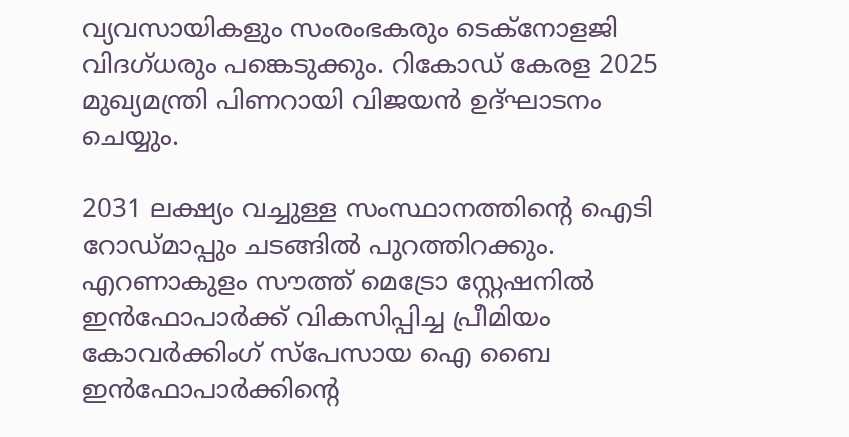വ്യവസായികളും സംരംഭകരും ടെക്‌നോളജി വിദഗ്ധരും പങ്കെടുക്കും. റികോഡ് കേരള 2025 മുഖ്യമന്ത്രി പിണറായി വിജയന്‍ ഉദ്ഘാടനം ചെയ്യും.

2031 ലക്ഷ്യം വച്ചുള്ള സംസ്ഥാനത്തിന്റെ ഐടി റോഡ്‍മാപ്പും ചടങ്ങിൽ പുറത്തിറക്കും. എറണാകുളം സൗത്ത് മെട്രോ സ്റ്റേഷനില്‍ ഇന്‍ഫോപാര്‍ക്ക് വികസിപ്പിച്ച പ്രീമിയം കോവര്‍ക്കിംഗ് സ്‌പേസായ ഐ ബൈ ഇന്‍ഫോപാര്‍ക്കിന്‍റെ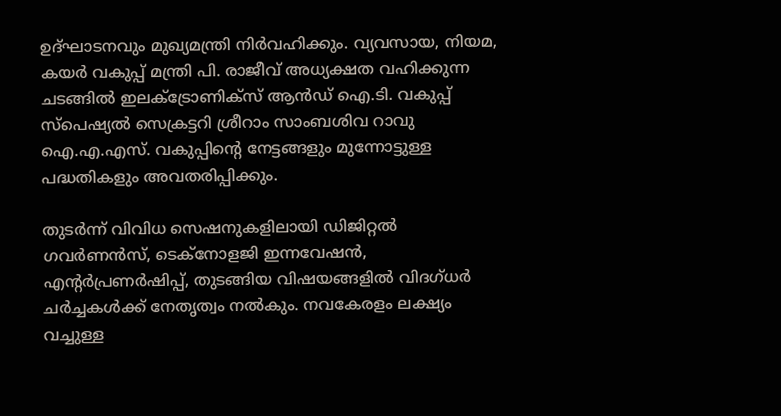ഉദ്ഘാടനവും മുഖ്യമന്ത്രി നിർവഹിക്കും. വ്യവസായ, നിയമ, കയര്‍ വകുപ്പ് മന്ത്രി പി. രാജീവ് അധ്യക്ഷത വഹിക്കുന്ന ചടങ്ങിൽ ഇലക്ട്രോണിക്‌സ് ആന്‍ഡ് ഐ.ടി. വകുപ്പ് സ്പെഷ്യൽ സെക്രട്ടറി ശ്രീറാം സാംബശിവ റാവു ഐ.എ.എസ്. വകുപ്പിന്റെ നേട്ടങ്ങളും മുന്നോട്ടുള്ള പദ്ധതികളും അവതരിപ്പിക്കും.

തുടർന്ന് വിവിധ സെഷനുകളിലായി ഡിജിറ്റല്‍ ഗവര്‍ണന്‍സ്, ടെക്‌നോളജി ഇന്നവേഷന്‍, എന്റര്‍പ്രണര്‍ഷിപ്പ്, തുടങ്ങിയ വിഷയങ്ങളില്‍ വിദഗ്ധര്‍ ചര്‍ച്ചകള്‍ക്ക് നേതൃത്വം നല്‍കും. നവകേരളം ലക്ഷ്യം വച്ചുള്ള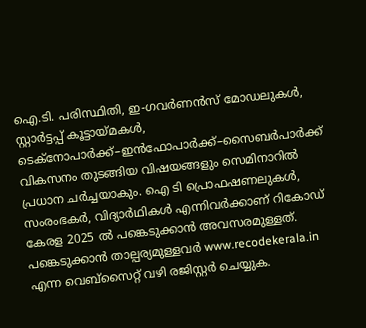ഐ.ടി. പരിസ്ഥിതി, ഇ-ഗവര്‍ണന്‍സ് മോഡലുകള്‍, സ്റ്റാര്‍ട്ടപ്പ് കൂട്ടായ്മകള്‍, ടെക്നോപാര്‍ക്ക്–ഇന്‍ഫോപാര്‍ക്ക്–സൈബര്‍പാര്‍ക്ക് വികസനം തുടങ്ങിയ വിഷയങ്ങളും സെമിനാറില്‍ പ്രധാന ചര്‍ച്ചയാകും. ഐ ടി പ്രൊഫഷണലുകള്‍, സംരംഭകര്‍, വിദ്യാര്‍ഥികള്‍ എന്നിവർക്കാണ് റികോഡ് കേരള 2025 ൽ പങ്കെടുക്കാൻ അവസരമുള്ളത്. പങ്കെടുക്കാൻ താല്പര്യമുള്ളവർ www.recodekerala.in എന്ന വെബ്സൈറ്റ് വഴി രജിസ്റ്റർ ചെയ്യുക.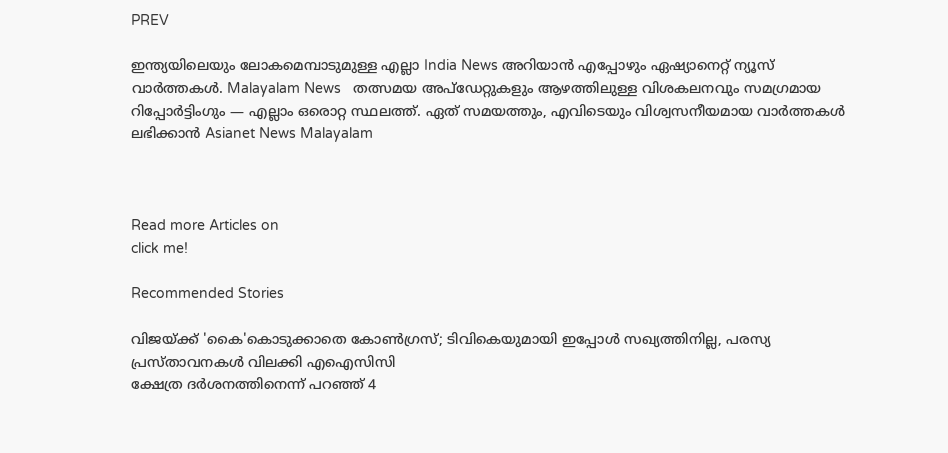PREV

ഇന്ത്യയിലെയും ലോകമെമ്പാടുമുള്ള എല്ലാ India News അറിയാൻ എപ്പോഴും ഏഷ്യാനെറ്റ് ന്യൂസ് വാർത്തകൾ. Malayalam News   തത്സമയ അപ്‌ഡേറ്റുകളും ആഴത്തിലുള്ള വിശകലനവും സമഗ്രമായ റിപ്പോർട്ടിംഗും — എല്ലാം ഒരൊറ്റ സ്ഥലത്ത്. ഏത് സമയത്തും, എവിടെയും വിശ്വസനീയമായ വാർത്തകൾ ലഭിക്കാൻ Asianet News Malayalam



Read more Articles on
click me!

Recommended Stories

വിജയ്ക്ക് 'കൈ'കൊടുക്കാതെ കോണ്‍ഗ്രസ്; ടിവികെയുമായി ഇപ്പോൾ സഖ്യത്തിനില്ല, പരസ്യ പ്രസ്താവനകൾ വിലക്കി എഐസിസി
ക്ഷേത്ര ദർശനത്തിനെന്ന് പറഞ്ഞ് 4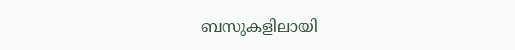ബസുകളിലായി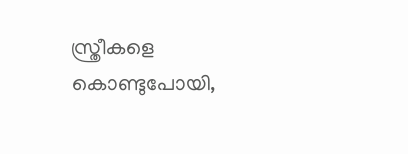സ്ത്രീകളെ കൊണ്ടുപോയി,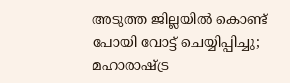അടുത്ത ജില്ലയിൽ കൊണ്ട് പോയി വോട്ട് ചെയ്യിപ്പിച്ചു; മഹാരാഷ്ട്ര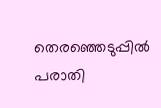തെരഞ്ഞെടുപ്പിൽ പരാതി